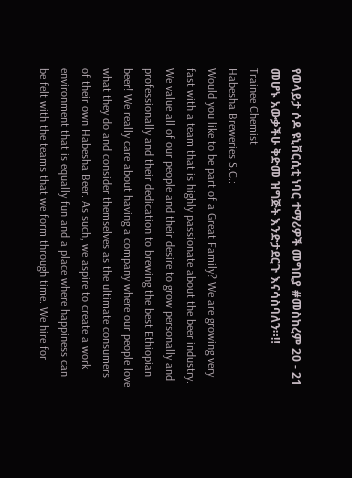የወላይታ ሶዶ ዩኒቨርሲቲ ነባር ተማሪዎች መግቢያ #መስከረም 20 - 21 መሆኑ አውቃችሁ ቅድመ ዝግጅት እንድታደርጉ እናሳስባለን።‼
Trainee Chemist
Habesha Breweries S.C.:
Would you like to be part of a Great Family? We are growing very fast with a team that is highly passionate about the beer industry. We value all of our people and their desire to grow personally and professionally and their dedication to brewing the best Ethiopian beer! We really care about having a company where our people love what they do and consider themselves as the ultimate consumers of their own Habesha Beer. As such, we aspire to create a work environment that is equally fun and a place where happiness can be felt with the teams that we form through time. We hire for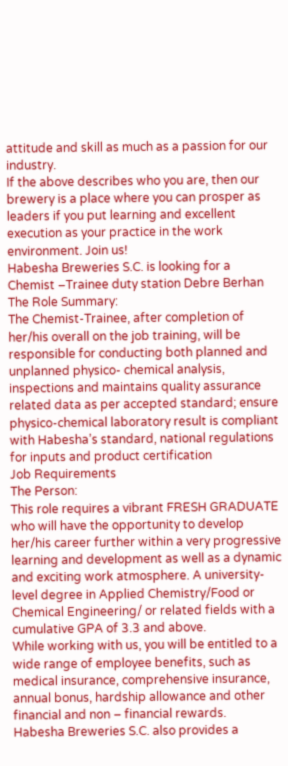attitude and skill as much as a passion for our industry.
If the above describes who you are, then our brewery is a place where you can prosper as leaders if you put learning and excellent execution as your practice in the work environment. Join us!
Habesha Breweries S.C. is looking for a Chemist –Trainee duty station Debre Berhan
The Role Summary:
The Chemist-Trainee, after completion of her/his overall on the job training, will be responsible for conducting both planned and unplanned physico- chemical analysis, inspections and maintains quality assurance related data as per accepted standard; ensure physico-chemical laboratory result is compliant with Habesha’s standard, national regulations for inputs and product certification
Job Requirements
The Person:
This role requires a vibrant FRESH GRADUATE who will have the opportunity to develop her/his career further within a very progressive learning and development as well as a dynamic and exciting work atmosphere. A university-level degree in Applied Chemistry/Food or Chemical Engineering/ or related fields with a cumulative GPA of 3.3 and above.
While working with us, you will be entitled to a wide range of employee benefits, such as medical insurance, comprehensive insurance, annual bonus, hardship allowance and other financial and non – financial rewards.
Habesha Breweries S.C. also provides a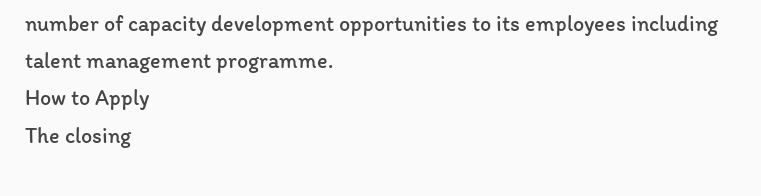number of capacity development opportunities to its employees including talent management programme.
How to Apply
The closing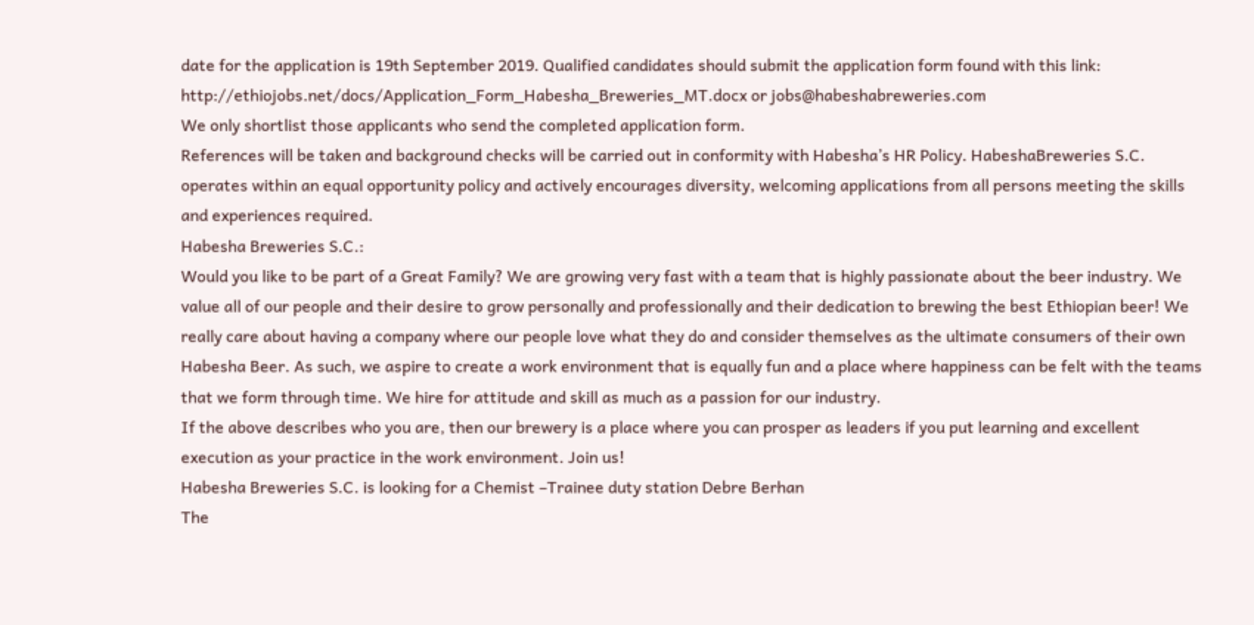date for the application is 19th September 2019. Qualified candidates should submit the application form found with this link:
http://ethiojobs.net/docs/Application_Form_Habesha_Breweries_MT.docx or jobs@habeshabreweries.com
We only shortlist those applicants who send the completed application form.
References will be taken and background checks will be carried out in conformity with Habesha’s HR Policy. HabeshaBreweries S.C. operates within an equal opportunity policy and actively encourages diversity, welcoming applications from all persons meeting the skills and experiences required.
Habesha Breweries S.C.:
Would you like to be part of a Great Family? We are growing very fast with a team that is highly passionate about the beer industry. We value all of our people and their desire to grow personally and professionally and their dedication to brewing the best Ethiopian beer! We really care about having a company where our people love what they do and consider themselves as the ultimate consumers of their own Habesha Beer. As such, we aspire to create a work environment that is equally fun and a place where happiness can be felt with the teams that we form through time. We hire for attitude and skill as much as a passion for our industry.
If the above describes who you are, then our brewery is a place where you can prosper as leaders if you put learning and excellent execution as your practice in the work environment. Join us!
Habesha Breweries S.C. is looking for a Chemist –Trainee duty station Debre Berhan
The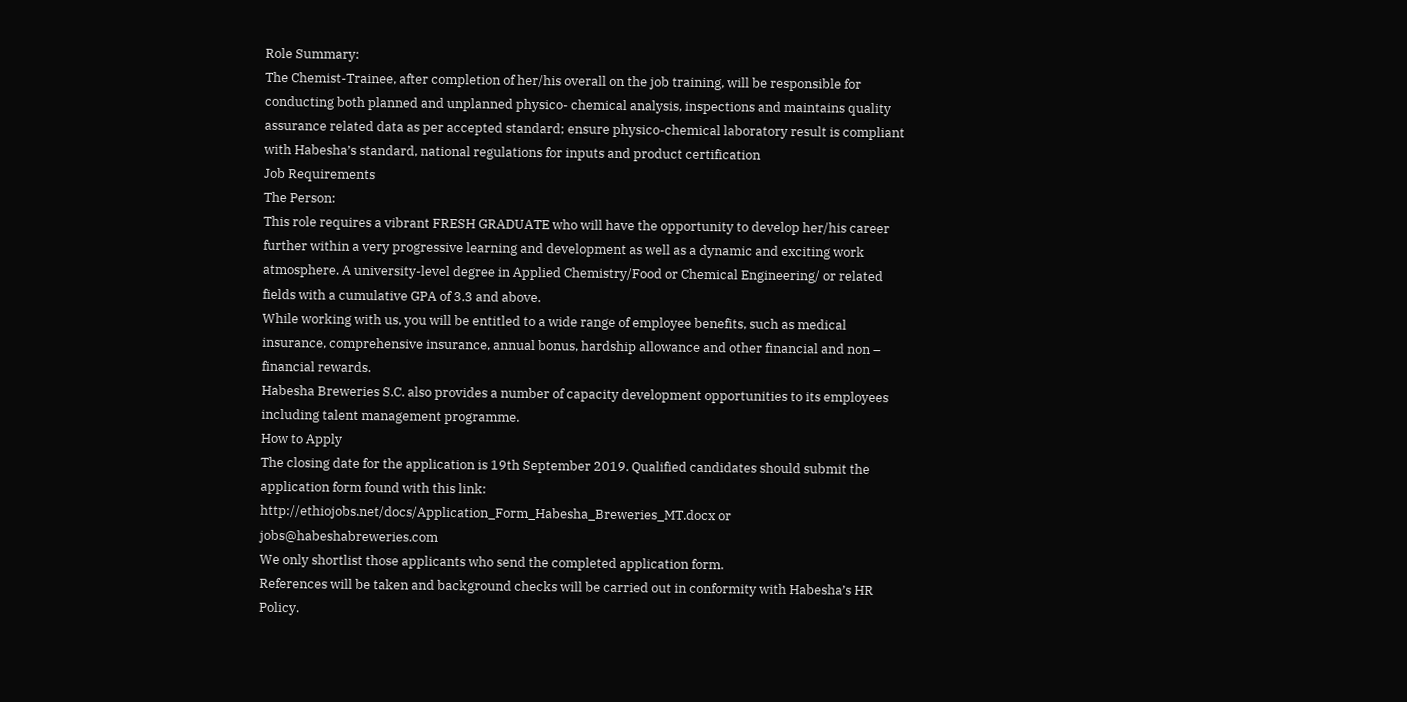Role Summary:
The Chemist-Trainee, after completion of her/his overall on the job training, will be responsible for conducting both planned and unplanned physico- chemical analysis, inspections and maintains quality assurance related data as per accepted standard; ensure physico-chemical laboratory result is compliant with Habesha’s standard, national regulations for inputs and product certification
Job Requirements
The Person:
This role requires a vibrant FRESH GRADUATE who will have the opportunity to develop her/his career further within a very progressive learning and development as well as a dynamic and exciting work atmosphere. A university-level degree in Applied Chemistry/Food or Chemical Engineering/ or related fields with a cumulative GPA of 3.3 and above.
While working with us, you will be entitled to a wide range of employee benefits, such as medical insurance, comprehensive insurance, annual bonus, hardship allowance and other financial and non – financial rewards.
Habesha Breweries S.C. also provides a number of capacity development opportunities to its employees including talent management programme.
How to Apply
The closing date for the application is 19th September 2019. Qualified candidates should submit the application form found with this link:
http://ethiojobs.net/docs/Application_Form_Habesha_Breweries_MT.docx or jobs@habeshabreweries.com
We only shortlist those applicants who send the completed application form.
References will be taken and background checks will be carried out in conformity with Habesha’s HR Policy.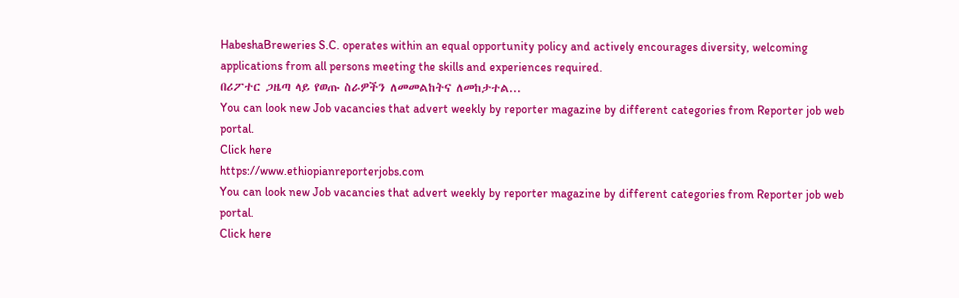HabeshaBreweries S.C. operates within an equal opportunity policy and actively encourages diversity, welcoming applications from all persons meeting the skills and experiences required.
በሪፖተር ጋዜጣ ላይ የወጡ ስራዎችን ለመመልከትና ለመከታተል...
You can look new Job vacancies that advert weekly by reporter magazine by different categories from Reporter job web portal.
Click here
https://www.ethiopianreporterjobs.com
You can look new Job vacancies that advert weekly by reporter magazine by different categories from Reporter job web portal.
Click here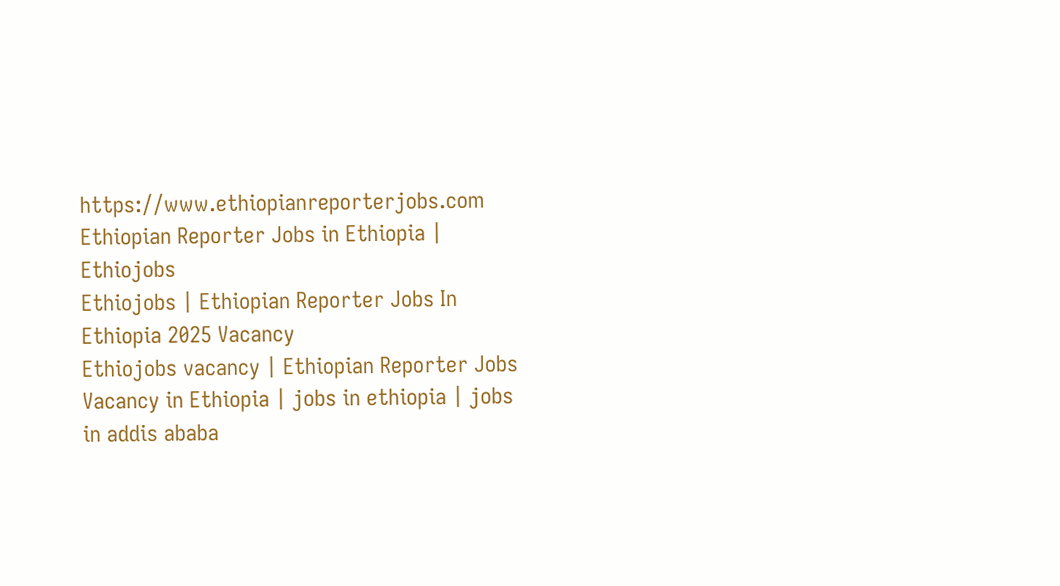https://www.ethiopianreporterjobs.com
Ethiopian Reporter Jobs in Ethiopia | Ethiojobs
Ethiojobs | Ethiopian Reporter Jobs In Ethiopia 2025 Vacancy
Ethiojobs vacancy | Ethiopian Reporter Jobs Vacancy in Ethiopia | jobs in ethiopia | jobs in addis ababa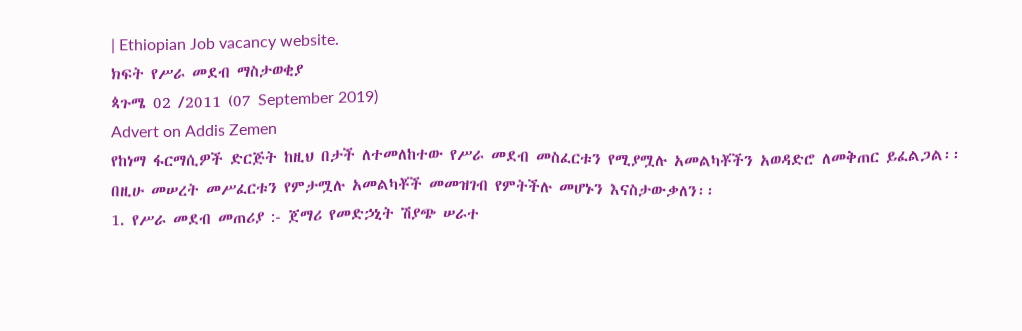| Ethiopian Job vacancy website.
ክፍት የሥራ መደብ ማስታወቂያ
ጳጉሜ 02 /2011 (07 September 2019)
Advert on Addis Zemen
የከነማ ፋርማሲዎች ድርጅት ከዚህ በታች ለተመለከተው የሥራ መደብ መስፈርቱን የሚያሟሉ አመልካቾችን አወዳድሮ ለመቅጠር ይፈልጋል፡፡ በዚሁ መሠረት መሥፈርቱን የምታሟሉ አመልካቾች መመዝገብ የምትችሉ መሆኑን እናስታውቃለን፡፡
1. የሥራ መደብ መጠሪያ :- ጀማሪ የመድኃኒት ሽያጭ ሠራተ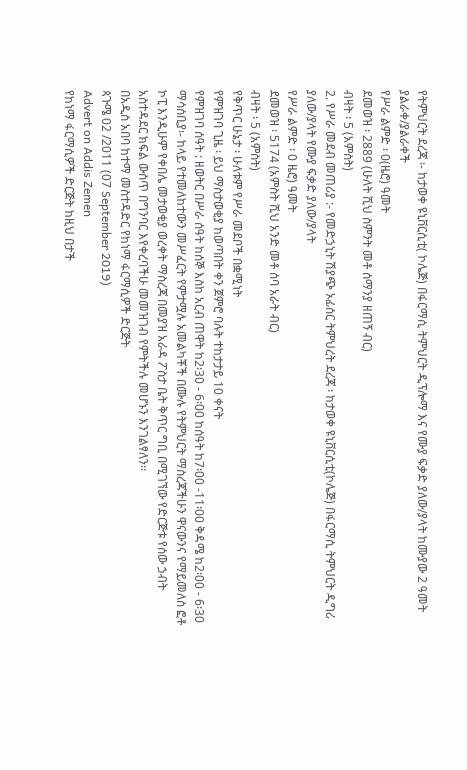የትምህርት ደረጃ ፡- ከታወቀ ዩኒቨርሲቲ( ኮሌጅ) በፋርማሲ ትምህርት ዲፕሎማ እና የሙያ ፍቃድ ያለው/ያላት ከሙያው 2 ዓመት ያልራቀ/ያልራቀች
የሥራ ልምድ ፡ 0(ዜሮ) ዓመት
ደመወዝ ፡ 2889 (ሁለት ሺህ ስምንት መቶ ሰማንያ ዘጠኝ ብር)
ብዛት ፡ 5 (አምስት)
2. የሥራ መደብ መጠሪያ :- የመድኃኒት ሽያጭ ኦፊሰር ትምህረት ደረጃ ፡ ከታወቀ ዩኒቨርሲቲ(ኮሌጅ) በፋርማሲ ትምህርት ዲግሪ ያለው/ያላት የሙያ ፍቃድ ያለው/ያላት
የሥራ ልምድ ፡ 0 ዜሮ) ዓመት
ደመወዝ ፡ 5174 (አምስት ሺህ አንድ መቶ ሰባ አራት ብር)
ብዛት ፡ 5 (አምስት)
የቅጥር ሁኔታ ፡ ሁለቱም የሥራ መደቦች በቋሚነት
የምዝገባ ጊዜ ፡ ይህ ማስታወቂያ ከወጣበት ቀን ጀምሮ ባሉት ተከታታይ 10 ቀናት
የምዝገባ ሰዓት : ዘወትር በሥራ ሰዓት ከሰኞ እስከ አርብ ጠዋት ከ2፡30 - 6፡00 ከሰዓት ከ7፡00 -11፡00 ቅዳሜ ከ2፡00 - 6፡30
ማሳሰቢያ፡- ከላይ የተመለከተውን መሥፈርት የምታሟሉ አመልካቾች በሙሉ የትምህርት ማስረጃችሁን ዋናውንና የማይመለስ ፎቶ ኮፒ እንዲሁም የቀበሌ መታወቂያ ወረቀት ማስረጃ በመያዝ አራዳ ፖስታ ቤት ቅጥር ግቢ በሚገኘው የድርጅቱ የሰው ኃብት አስተዳደር ክፍል ውስጥ በግንባር እየቀረባችሁ መመዝገብ የምትችሉ መሆኑን እንገልፃለን፡፡
በአዲስ አበባ ከተማ መስተዳድር የከነማ ፋርማሲዎች ድርጅት
ጳጉሜ 02 /2011 (07 September 2019)
Advert on Addis Zemen
የከነማ ፋርማሲዎች ድርጅት ከዚህ በታች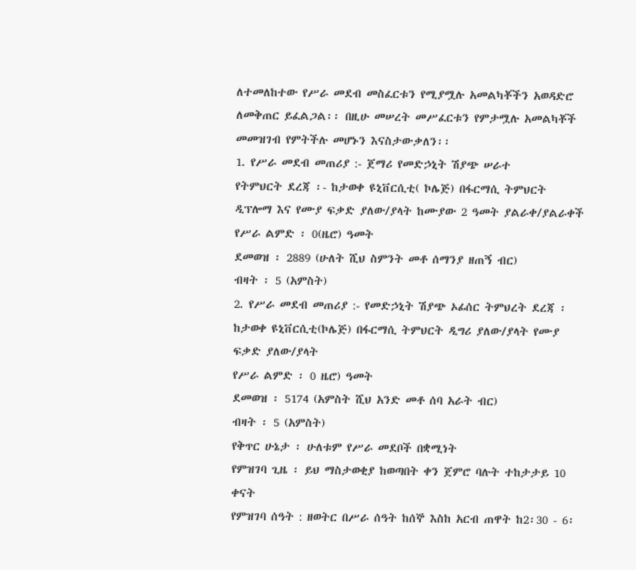ለተመለከተው የሥራ መደብ መስፈርቱን የሚያሟሉ አመልካቾችን አወዳድሮ ለመቅጠር ይፈልጋል፡፡ በዚሁ መሠረት መሥፈርቱን የምታሟሉ አመልካቾች መመዝገብ የምትችሉ መሆኑን እናስታውቃለን፡፡
1. የሥራ መደብ መጠሪያ :- ጀማሪ የመድኃኒት ሽያጭ ሠራተ
የትምህርት ደረጃ ፡- ከታወቀ ዩኒቨርሲቲ( ኮሌጅ) በፋርማሲ ትምህርት ዲፕሎማ እና የሙያ ፍቃድ ያለው/ያላት ከሙያው 2 ዓመት ያልራቀ/ያልራቀች
የሥራ ልምድ ፡ 0(ዜሮ) ዓመት
ደመወዝ ፡ 2889 (ሁለት ሺህ ስምንት መቶ ሰማንያ ዘጠኝ ብር)
ብዛት ፡ 5 (አምስት)
2. የሥራ መደብ መጠሪያ :- የመድኃኒት ሽያጭ ኦፊሰር ትምህረት ደረጃ ፡ ከታወቀ ዩኒቨርሲቲ(ኮሌጅ) በፋርማሲ ትምህርት ዲግሪ ያለው/ያላት የሙያ ፍቃድ ያለው/ያላት
የሥራ ልምድ ፡ 0 ዜሮ) ዓመት
ደመወዝ ፡ 5174 (አምስት ሺህ አንድ መቶ ሰባ አራት ብር)
ብዛት ፡ 5 (አምስት)
የቅጥር ሁኔታ ፡ ሁለቱም የሥራ መደቦች በቋሚነት
የምዝገባ ጊዜ ፡ ይህ ማስታወቂያ ከወጣበት ቀን ጀምሮ ባሉት ተከታታይ 10 ቀናት
የምዝገባ ሰዓት : ዘወትር በሥራ ሰዓት ከሰኞ እስከ አርብ ጠዋት ከ2፡30 - 6፡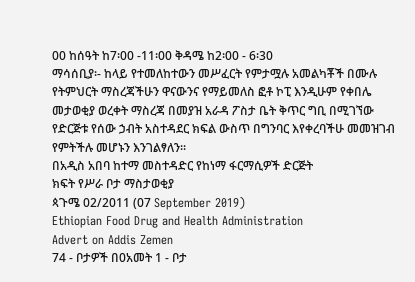00 ከሰዓት ከ7፡00 -11፡00 ቅዳሜ ከ2፡00 - 6፡30
ማሳሰቢያ፡- ከላይ የተመለከተውን መሥፈርት የምታሟሉ አመልካቾች በሙሉ የትምህርት ማስረጃችሁን ዋናውንና የማይመለስ ፎቶ ኮፒ እንዲሁም የቀበሌ መታወቂያ ወረቀት ማስረጃ በመያዝ አራዳ ፖስታ ቤት ቅጥር ግቢ በሚገኘው የድርጅቱ የሰው ኃብት አስተዳደር ክፍል ውስጥ በግንባር እየቀረባችሁ መመዝገብ የምትችሉ መሆኑን እንገልፃለን፡፡
በአዲስ አበባ ከተማ መስተዳድር የከነማ ፋርማሲዎች ድርጅት
ክፍት የሥራ ቦታ ማስታወቂያ
ጳጉሜ 02/2011 (07 September 2019)
Ethiopian Food Drug and Health Administration
Advert on Addis Zemen
74 - ቦታዎች በ0አመት 1 - ቦታ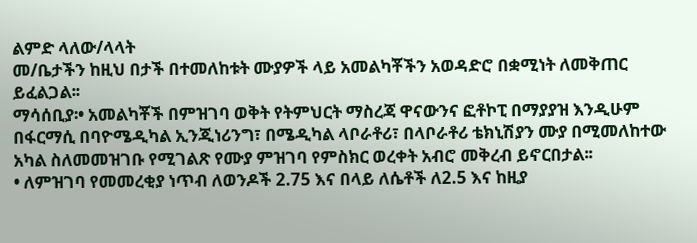ልምድ ላለው/ላላት
መ/ቤታችን ከዚህ በታች በተመለከቱት ሙያዎች ላይ አመልካቾችን አወዳድሮ በቋሚነት ለመቅጠር ይፈልጋል፡፡
ማሳሰቢያ፡• አመልካቾች በምዝገባ ወቅት የትምህርት ማስረጃ ዋናውንና ፎቶኮፒ በማያያዝ እንዲሁም በፋርማሲ በባዮሜዲካል ኢንጂነሪንግ፣ በሜዲካል ላቦራቶሪ፣ በላቦራቶሪ ቴክኒሽያን ሙያ በሚመለከተው አካል ስለመመዝገቡ የሚገልጽ የሙያ ምዝገባ የምስክር ወረቀት አብሮ መቅረብ ይኖርበታል፡፡
• ለምዝገባ የመመረቂያ ነጥብ ለወንዶች 2.75 እና በላይ ለሴቶች ለ2.5 እና ከዚያ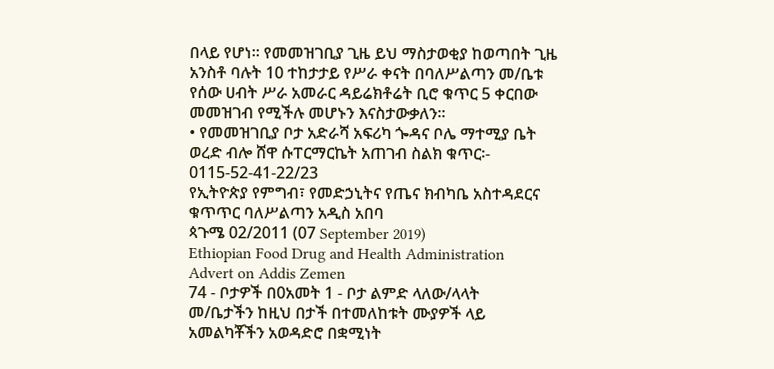በላይ የሆነ። የመመዝገቢያ ጊዜ ይህ ማስታወቂያ ከወጣበት ጊዜ አንስቶ ባሉት 10 ተከታታይ የሥራ ቀናት በባለሥልጣን መ/ቤቱ የሰው ሀብት ሥራ አመራር ዳይሬክቶሬት ቢሮ ቁጥር 5 ቀርበው መመዝገብ የሚችሉ መሆኑን እናስታውቃለን፡፡
• የመመዝገቢያ ቦታ አድራሻ አፍሪካ ጐዳና ቦሌ ማተሚያ ቤት ወረድ ብሎ ሸዋ ሱፐርማርኬት አጠገብ ስልክ ቁጥር፡- 0115-52-41-22/23
የኢትዮጵያ የምግብ፣ የመድኃኒትና የጤና ክብካቤ አስተዳደርና ቁጥጥር ባለሥልጣን አዲስ አበባ
ጳጉሜ 02/2011 (07 September 2019)
Ethiopian Food Drug and Health Administration
Advert on Addis Zemen
74 - ቦታዎች በ0አመት 1 - ቦታ ልምድ ላለው/ላላት
መ/ቤታችን ከዚህ በታች በተመለከቱት ሙያዎች ላይ አመልካቾችን አወዳድሮ በቋሚነት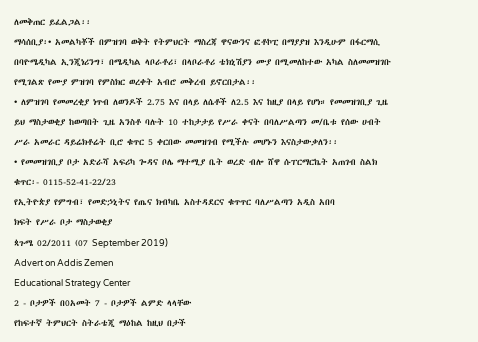ለመቅጠር ይፈልጋል፡፡
ማሳሰቢያ፡• አመልካቾች በምዝገባ ወቅት የትምህርት ማስረጃ ዋናውንና ፎቶኮፒ በማያያዝ እንዲሁም በፋርማሲ በባዮሜዲካል ኢንጂነሪንግ፣ በሜዲካል ላቦራቶሪ፣ በላቦራቶሪ ቴክኒሽያን ሙያ በሚመለከተው አካል ስለመመዝገቡ የሚገልጽ የሙያ ምዝገባ የምስክር ወረቀት አብሮ መቅረብ ይኖርበታል፡፡
• ለምዝገባ የመመረቂያ ነጥብ ለወንዶች 2.75 እና በላይ ለሴቶች ለ2.5 እና ከዚያ በላይ የሆነ። የመመዝገቢያ ጊዜ ይህ ማስታወቂያ ከወጣበት ጊዜ አንስቶ ባሉት 10 ተከታታይ የሥራ ቀናት በባለሥልጣን መ/ቤቱ የሰው ሀብት ሥራ አመራር ዳይሬክቶሬት ቢሮ ቁጥር 5 ቀርበው መመዝገብ የሚችሉ መሆኑን እናስታውቃለን፡፡
• የመመዝገቢያ ቦታ አድራሻ አፍሪካ ጐዳና ቦሌ ማተሚያ ቤት ወረድ ብሎ ሸዋ ሱፐርማርኬት አጠገብ ስልክ ቁጥር፡- 0115-52-41-22/23
የኢትዮጵያ የምግብ፣ የመድኃኒትና የጤና ክብካቤ አስተዳደርና ቁጥጥር ባለሥልጣን አዲስ አበባ
ክፍት የሥራ ቦታ ማስታወቂያ
ጳጉሜ 02/2011 (07 September 2019)
Advert on Addis Zemen
Educational Strategy Center
2 - ቦታዎች በ0አመት 7 - ቦታዎች ልምድ ላላቸው
የከፍተኛ ትምህርት ስትራቴጂ ማዕከል ከዚህ በታች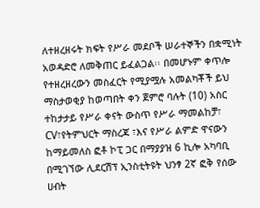ለተዘረዘሩት ክፍት የሥራ መደቦች ሠራተኞችን በቋሚነት አወዳድሮ ለመቅጠር ይፈልጋል፡፡ በመሆኑም ቀጥሎ የተዘረዘረውን መስፈርት የሚያሟሉ አመልካቾች ይህ ማስታወቂያ ከወጣበት ቀን ጀምሮ ባሉት (10) አስር ተከታታይ የሥራ ቀናት ውስጥ የሥራ ማመልከቻ፣ CV፣የትምህርት ማስረጃ ፣እና የሥራ ልምድ ዋናውን ከማይመለስ ፎቶ ኮፒ ጋር በማያያዝ 6 ኪሎ አካባቢ በሚገኘው ሊደርሽፕ ኢንስቲትዩት ህንፃ 2ኛ ፎቅ የሰው ሀብት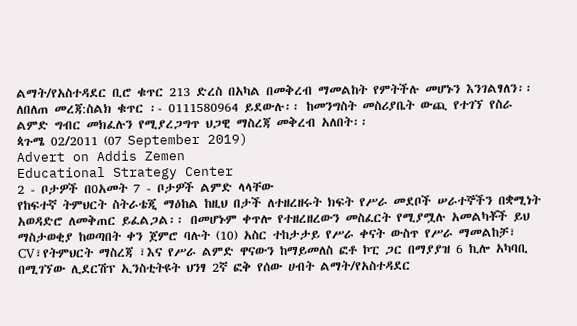ልማት/የአስተዳደር ቢሮ ቁጥር 213 ድረስ በአካል በመቅረብ ማመልከት የምትችሉ መሆኑን እንገልፃለን፡፡ ለበለጠ መረጃ:ስልክ ቁጥር ፡- 0111580964 ይደውሉ፡፡ ከመንግስት መስሪያቤት ውጪ የተገኘ የስራ ልምድ ግብር መክፈሉን የሚያረጋግጥ ህጋዊ ማስረጃ መቅረብ አለበት፡፡
ጳጉሜ 02/2011 (07 September 2019)
Advert on Addis Zemen
Educational Strategy Center
2 - ቦታዎች በ0አመት 7 - ቦታዎች ልምድ ላላቸው
የከፍተኛ ትምህርት ስትራቴጂ ማዕከል ከዚህ በታች ለተዘረዘሩት ክፍት የሥራ መደቦች ሠራተኞችን በቋሚነት አወዳድሮ ለመቅጠር ይፈልጋል፡፡ በመሆኑም ቀጥሎ የተዘረዘረውን መስፈርት የሚያሟሉ አመልካቾች ይህ ማስታወቂያ ከወጣበት ቀን ጀምሮ ባሉት (10) አስር ተከታታይ የሥራ ቀናት ውስጥ የሥራ ማመልከቻ፣ CV፣የትምህርት ማስረጃ ፣እና የሥራ ልምድ ዋናውን ከማይመለስ ፎቶ ኮፒ ጋር በማያያዝ 6 ኪሎ አካባቢ በሚገኘው ሊደርሽፕ ኢንስቲትዩት ህንፃ 2ኛ ፎቅ የሰው ሀብት ልማት/የአስተዳደር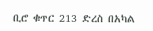ቢሮ ቁጥር 213 ድረስ በአካል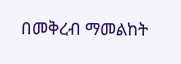በመቅረብ ማመልከት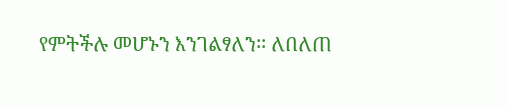የምትችሉ መሆኑን እንገልፃለን፡፡ ለበለጠ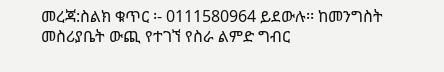መረጃ:ስልክ ቁጥር ፡- 0111580964 ይደውሉ፡፡ ከመንግስት መስሪያቤት ውጪ የተገኘ የስራ ልምድ ግብር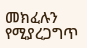መክፈሉን የሚያረጋግጥ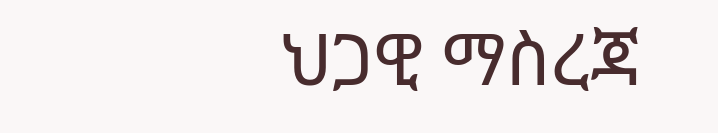ህጋዊ ማስረጃ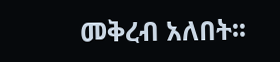መቅረብ አለበት፡፡